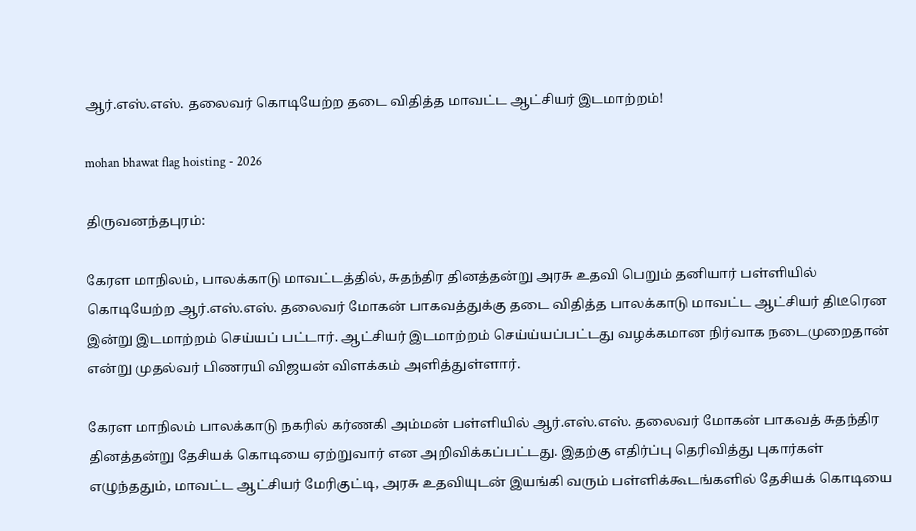ஆர்.எஸ்.எஸ். தலைவர் கொடியேற்ற தடை விதித்த மாவட்ட ஆட்சியர் இடமாற்றம்!

mohan bhawat flag hoisting - 2026

திருவனந்தபுரம்:

கேரள மாநிலம், பாலக்காடு மாவட்டத்தில், சுதந்திர தினத்தன்று அரசு உதவி பெறும் தனியார் பள்ளியில் கொடியேற்ற ஆர்.எஸ்.எஸ். தலைவர் மோகன் பாகவத்துக்கு தடை விதித்த பாலக்காடு மாவட்ட ஆட்சியர் திடீரென இன்று இடமாற்றம் செய்யப் பட்டார். ஆட்சியர் இடமாற்றம் செய்ய்யப்பட்டது வழக்கமான நிர்வாக நடைமுறைதான் என்று முதல்வர் பிணரயி விஜயன் விளக்கம் அளித்துள்ளார்.

கேரள மாநிலம் பாலக்காடு நகரில் கர்ணகி அம்மன் பள்ளியில் ஆர்.எஸ்.எஸ். தலைவர் மோகன் பாகவத் சுதந்திர தினத்தன்று தேசியக் கொடியை ஏற்றுவார் என அறிவிக்கப்பட்டது. இதற்கு எதிர்ப்பு தெரிவித்து புகார்கள் எழுந்ததும், மாவட்ட ஆட்சியர் மேரிகுட்டி, அரசு உதவியுடன் இயங்கி வரும் பள்ளிக்கூடங்களில் தேசியக் கொடியை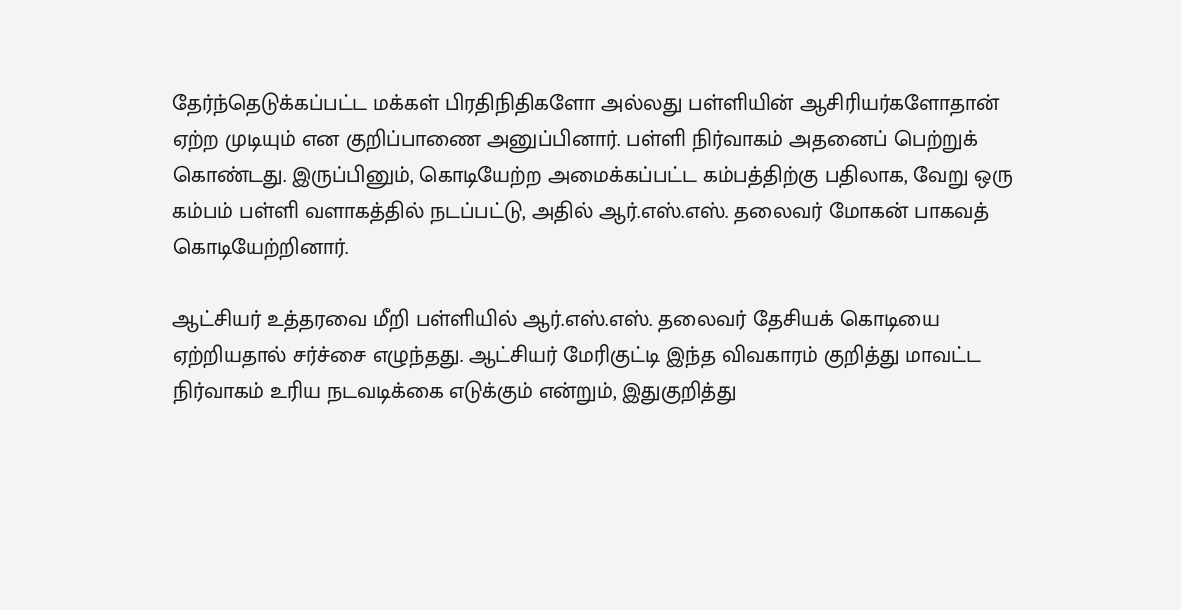தேர்ந்தெடுக்கப்பட்ட மக்கள் பிரதிநிதிகளோ அல்லது பள்ளியின் ஆசிரியர்களோதான் ஏற்ற முடியும் என குறிப்பாணை அனுப்பினார். பள்ளி நிர்வாகம் அதனைப் பெற்றுக் கொண்டது. இருப்பினும், கொடியேற்ற அமைக்கப்பட்ட கம்பத்திற்கு பதிலாக, வேறு ஒரு கம்பம் பள்ளி வளாகத்தில் நடப்பட்டு, அதில் ஆர்.எஸ்.எஸ். தலைவர் மோகன் பாகவத் கொடியேற்றினார்.

ஆட்சியர் உத்தரவை மீறி பள்ளியில் ஆர்.எஸ்.எஸ். தலைவர் தேசியக் கொடியை ஏற்றியதால் சர்ச்சை எழுந்தது. ஆட்சியர் மேரிகுட்டி இந்த விவகாரம் குறித்து மாவட்ட நிர்வாகம் உரிய நடவடிக்கை எடுக்கும் என்றும், இதுகுறித்து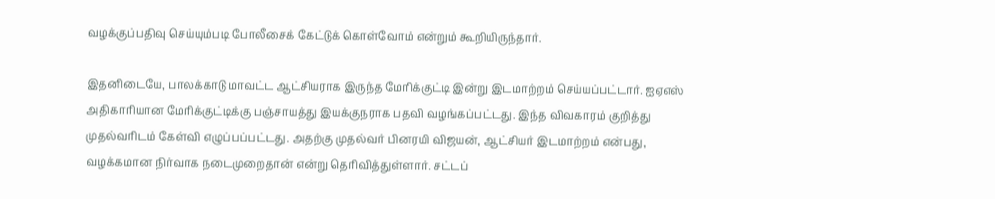வழக்குப்பதிவு செய்யும்படி போலீசைக் கேட்டுக் கொள்வோம் என்றும் கூறியிருந்தார்.

இதனிடையே, பாலக்காடு மாவட்ட ஆட்சியராக இருந்த மேரிக்குட்டி இன்று இடமாற்றம் செய்யப்பட்டார். ஐஏஎஸ் அதிகாரியான மேரிக்குட்டிக்கு பஞ்சாயத்து இயக்குநராக பதவி வழங்கப்பட்டது. இந்த விவகாரம் குறித்து முதல்வரிடம் கேள்வி எழுப்பப்பட்டது. அதற்கு முதல்வர் பினரயி விஜயன், ஆட்சியர் இடமாற்றம் என்பது, வழக்கமான நிர்வாக நடைமுறைதான் என்று தெரிவித்துள்ளார். சட்டப்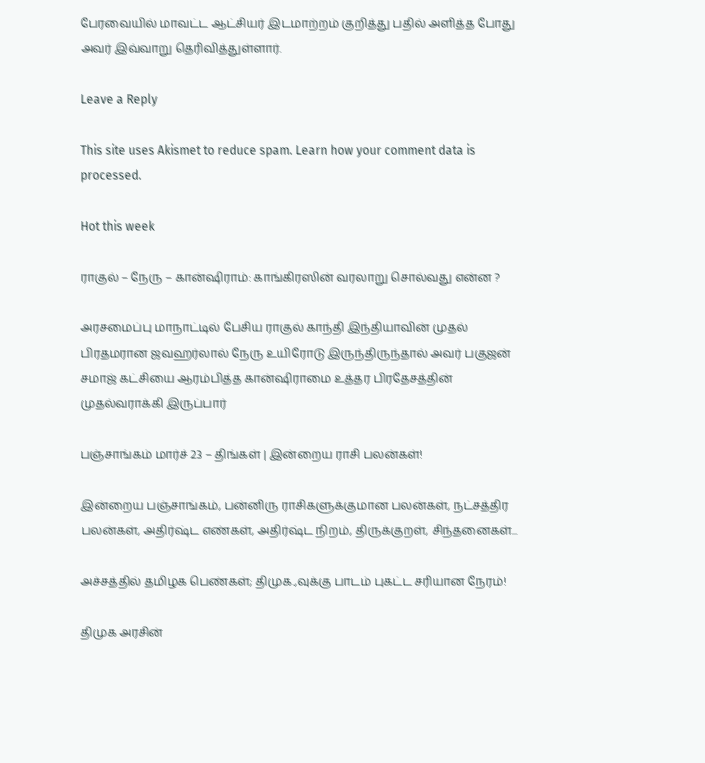பேரவையில் மாவட்ட ஆட்சியர் இடமாற்றம் குறித்து பதில் அளித்த போது அவர் இவ்வாறு தெரிவித்துள்ளார்.

Leave a Reply

This site uses Akismet to reduce spam. Learn how your comment data is processed.

Hot this week

ராகுல் – நேரு – கான்ஷிராம்: காங்கிரஸின் வரலாறு சொல்வது என்ன ?

அரசமைப்பு மாநாட்டில் பேசிய ராகுல் காந்தி இந்தியாவின் முதல் பிரதமரான ஜவஹர்லால் நேரு உயிரோடு இருந்திருந்தால் அவர் பகுஜன் சமாஜ் கட்சியை ஆரம்பித்த கான்ஷிராமை உத்தர பிரதேசத்தின் முதல்வராக்கி இருப்பார்

பஞ்சாங்கம் மார்ச் 23 – திங்கள் | இன்றைய ராசி பலன்கள்!

இன்றைய பஞ்சாங்கம், பன்னிரு ராசிகளுக்குமான பலன்கள், நட்சத்திர பலன்கள், அதிர்ஷ்ட எண்கள், அதிர்ஷ்ட நிறம், திருக்குறள், சிந்தனைகள்...

அச்சத்தில் தமிழக பெண்கள்; திமுக.,வுக்கு பாடம் புகட்ட சரியான நேரம்!

திமுக அரசின்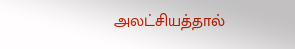அலட்சியத்தால்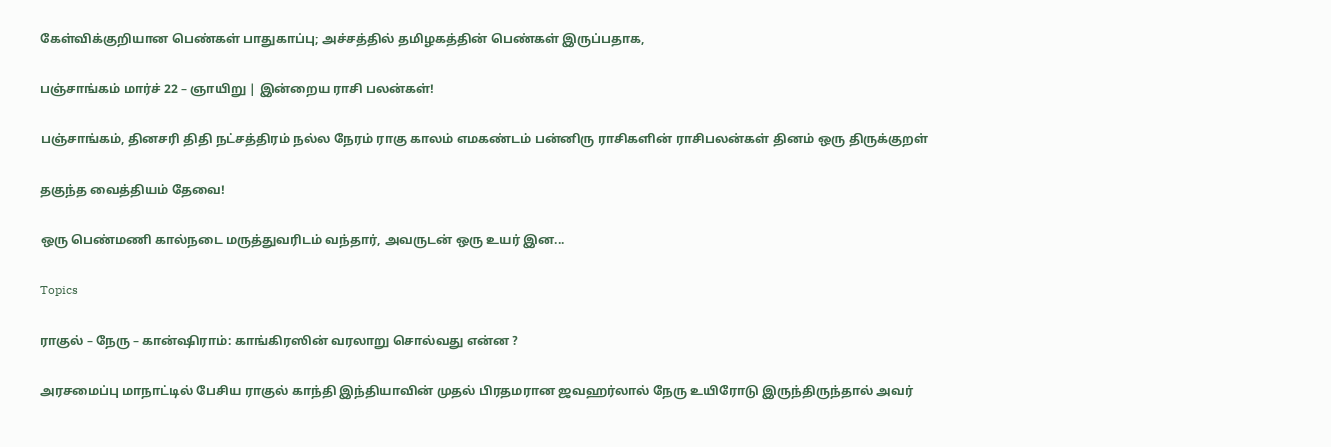கேள்விக்குறியான பெண்கள் பாதுகாப்பு; அச்சத்தில் தமிழகத்தின் பெண்கள் இருப்பதாக,

பஞ்சாங்கம் மார்ச் 22 – ஞாயிறு | இன்றைய ராசி பலன்கள்!

பஞ்சாங்கம், தினசரி திதி நட்சத்திரம் நல்ல நேரம் ராகு காலம் எமகண்டம் பன்னிரு ராசிகளின் ராசிபலன்கள் தினம் ஒரு திருக்குறள்

தகுந்த வைத்தியம் தேவை!

ஒரு பெண்மணி கால்நடை மருத்துவரிடம் வந்தார், அவருடன் ஒரு உயர் இன...

Topics

ராகுல் – நேரு – கான்ஷிராம்: காங்கிரஸின் வரலாறு சொல்வது என்ன ?

அரசமைப்பு மாநாட்டில் பேசிய ராகுல் காந்தி இந்தியாவின் முதல் பிரதமரான ஜவஹர்லால் நேரு உயிரோடு இருந்திருந்தால் அவர்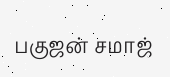பகுஜன் சமாஜ்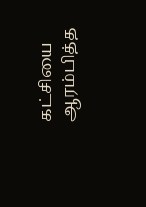கட்சியை ஆரம்பித்த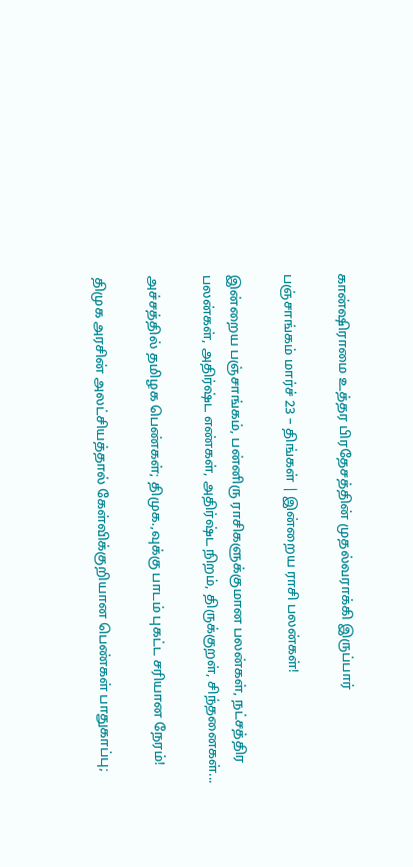கான்ஷிராமை உத்தர பிரதேசத்தின் முதல்வராக்கி இருப்பார்

பஞ்சாங்கம் மார்ச் 23 – திங்கள் | இன்றைய ராசி பலன்கள்!

இன்றைய பஞ்சாங்கம், பன்னிரு ராசிகளுக்குமான பலன்கள், நட்சத்திர பலன்கள், அதிர்ஷ்ட எண்கள், அதிர்ஷ்ட நிறம், திருக்குறள், சிந்தனைகள்...

அச்சத்தில் தமிழக பெண்கள்; திமுக.,வுக்கு பாடம் புகட்ட சரியான நேரம்!

திமுக அரசின் அலட்சியத்தால் கேள்விக்குறியான பெண்கள் பாதுகாப்பு;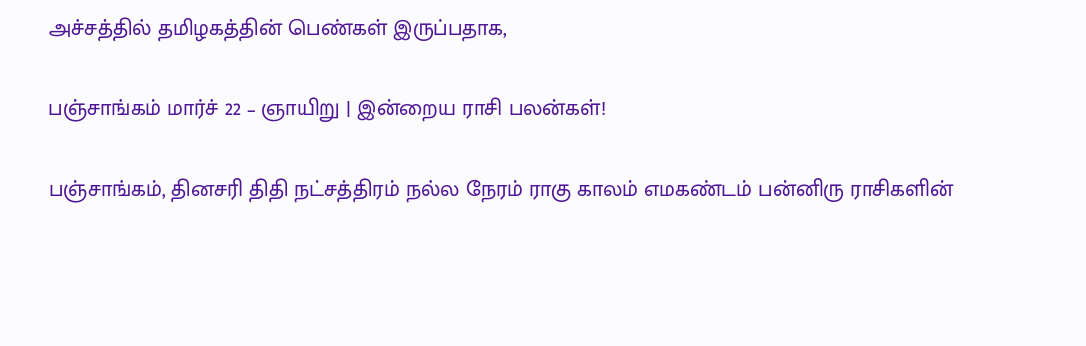அச்சத்தில் தமிழகத்தின் பெண்கள் இருப்பதாக,

பஞ்சாங்கம் மார்ச் 22 – ஞாயிறு | இன்றைய ராசி பலன்கள்!

பஞ்சாங்கம், தினசரி திதி நட்சத்திரம் நல்ல நேரம் ராகு காலம் எமகண்டம் பன்னிரு ராசிகளின்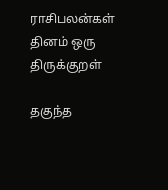ராசிபலன்கள் தினம் ஒரு திருக்குறள்

தகுந்த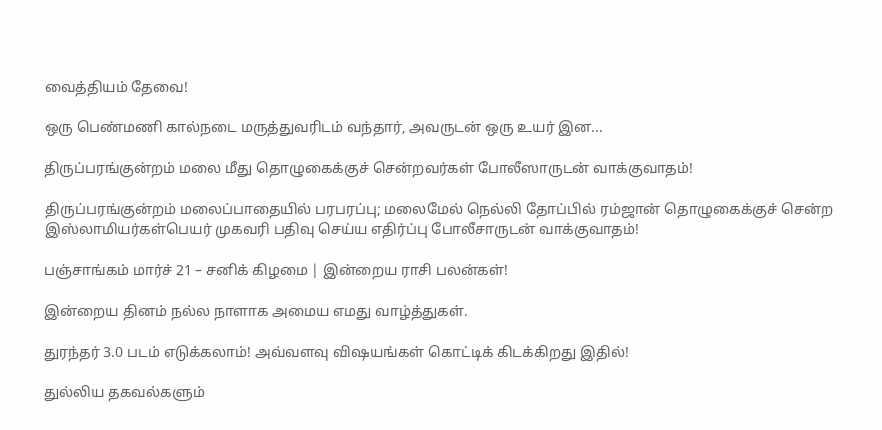வைத்தியம் தேவை!

ஒரு பெண்மணி கால்நடை மருத்துவரிடம் வந்தார், அவருடன் ஒரு உயர் இன...

திருப்பரங்குன்றம் மலை மீது தொழுகைக்குச் சென்றவர்கள் போலீஸாருடன் வாக்குவாதம்!

திருப்பரங்குன்றம் மலைப்பாதையில் பரபரப்பு; மலைமேல் நெல்லி தோப்பில் ரம்ஜான் தொழுகைக்குச் சென்ற இஸ்லாமியர்கள்பெயர் முகவரி பதிவு செய்ய எதிர்ப்பு போலீசாருடன் வாக்குவாதம்!

பஞ்சாங்கம் மார்ச் 21 – சனிக் கிழமை | இன்றைய ராசி பலன்கள்!

இன்றைய தினம் நல்ல நாளாக அமைய எமது வாழ்த்துகள்.

துரந்தர் 3.0 படம் எடுக்கலாம்! அவ்வளவு விஷயங்கள் கொட்டிக் கிடக்கிறது இதில்!

துல்லிய தகவல்களும்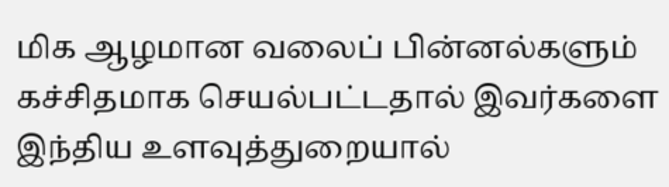மிக ஆழமான வலைப் பின்னல்களும் கச்சிதமாக செயல்பட்டதால் இவர்களை இந்திய உளவுத்துறையால்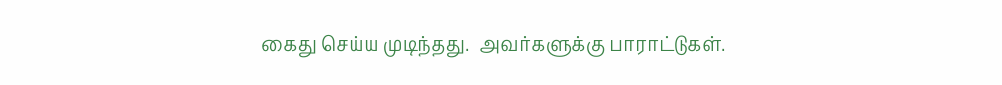கைது செய்ய முடிந்தது.  அவர்களுக்கு பாராட்டுகள்.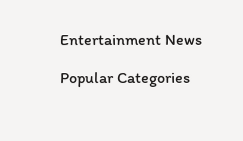Entertainment News

Popular Categories